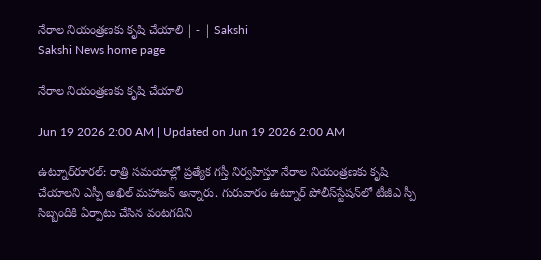నేరాల నియంత్రణకు కృషి చేయాలి | - | Sakshi
Sakshi News home page

నేరాల నియంత్రణకు కృషి చేయాలి

Jun 19 2026 2:00 AM | Updated on Jun 19 2026 2:00 AM

ఉట్నూర్‌రూరల్‌: రాత్రి సమయాల్లో ప్రత్యేక గస్తీ నిర్వహిస్తూ నేరాల నియంత్రణకు కృషి చేయాలని ఎస్పీ అఖిల్‌ మహాజన్‌ అన్నారు. గురువారం ఉట్నూర్‌ పోలీస్‌స్టేషన్‌లో టీజీఎ స్పీ సిబ్బందికి ఏర్పాటు చేసిన వంటగదిని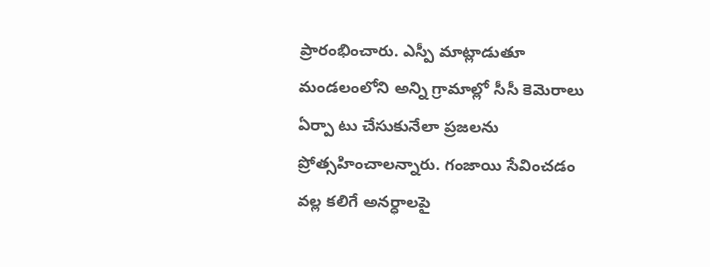ప్రారంభించారు. ఎస్పీ మాట్లాడుతూ మండలంలోని అన్ని గ్రామాల్లో సీసీ కెమెరాలు ఏర్పా టు చేసుకునేలా ప్రజలను ప్రోత్సహించాలన్నారు. గంజాయి సేవించడం వల్ల కలిగే అనర్ధాలపై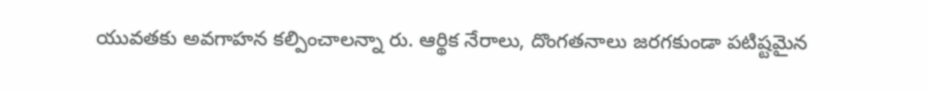యువతకు అవగాహన కల్పించాలన్నా రు. ఆర్థిక నేరాలు, దొంగతనాలు జరగకుండా పటిష్టమైన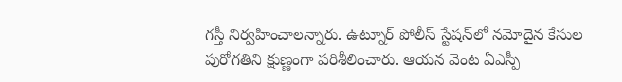గస్తీ నిర్వహించాలన్నారు. ఉట్నూర్‌ పోలీస్‌ స్టేషన్‌లో నమోదైన కేసుల పురోగతిని క్షుణ్ణంగా పరిశీలించారు. ఆయన వెంట ఏఎస్పీ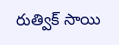రుత్విక్‌ సాయి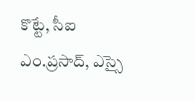కొట్టే, సీఐ ఎం.ప్రసాద్‌, ఎస్సై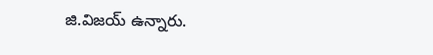జి.విజయ్‌ ఉన్నారు.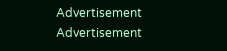Advertisement
Advertisement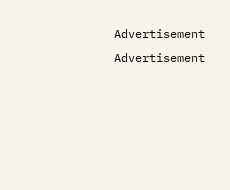Advertisement
Advertisement